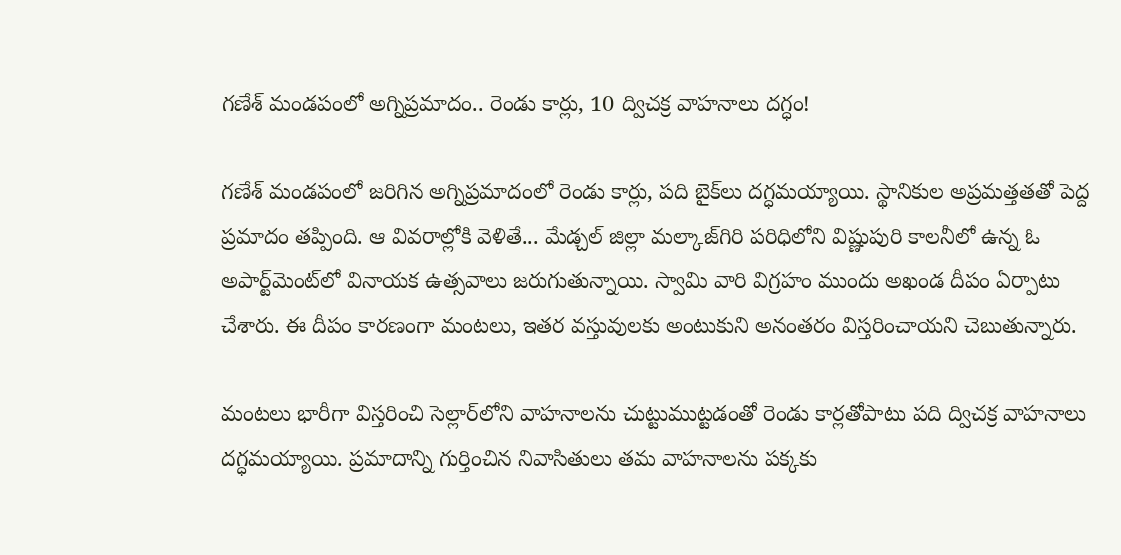గణేశ్ మండపంలో అగ్నిప్రమాదం.. రెండు కార్లు, 10 ద్విచక్ర వాహనాలు దగ్ధం!

గణేశ్ మండపంలో జరిగిన అగ్నిప్రమాదంలో రెండు కార్లు, పది బైక్‌లు దగ్ధమయ్యాయి. స్థానికుల అప్రమత్తతతో పెద్ద  ప్రమాదం తప్పింది. ఆ వివరాల్లోకి వెళితే... మేడ్చల్‌ జిల్లా మల్కాజ్‌గిరి పరిధిలోని విష్ణుపురి కాలనీలో ఉన్న ఓ అపార్ట్‌మెంట్‌లో వినాయక ఉత్సవాలు జరుగుతున్నాయి. స్వామి వారి విగ్రహం ముందు అఖండ దీపం ఏర్పాటు చేశారు. ఈ దీపం కారణంగా మంటలు, ఇతర వస్తువులకు అంటుకుని అనంతరం విస్తరించాయని చెబుతున్నారు.

మంటలు భారీగా విస్తరించి సెల్లార్‌లోని వాహనాలను చుట్టుముట్టడంతో రెండు కార్లతోపాటు పది ద్విచక్ర వాహనాలు దగ్ధమయ్యాయి. ప్రమాదాన్ని గుర్తించిన నివాసితులు తమ వాహనాలను పక్కకు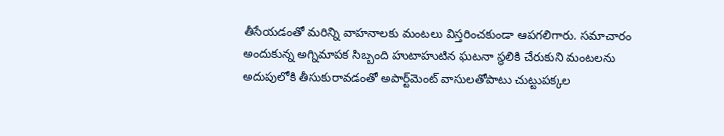తీసేయడంతో మరిన్ని వాహనాలకు మంటలు విస్తరించకుండా ఆపగలిగారు. సమాచారం అందుకున్న అగ్నిమాపక సిబ్బంది హుటాహుటిన ఘటనా స్థలికి చేరుకుని మంటలను అదుపులోకి తీసుకురావడంతో అపార్ట్‌మెంట్‌ వాసులతోపాటు చుట్టుపక్కల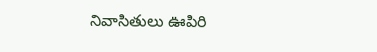నివాసితులు ఊపిరి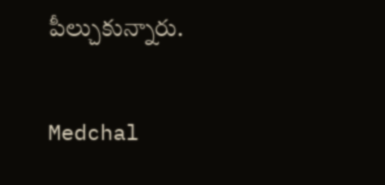పీల్చుకున్నారు.

Medchal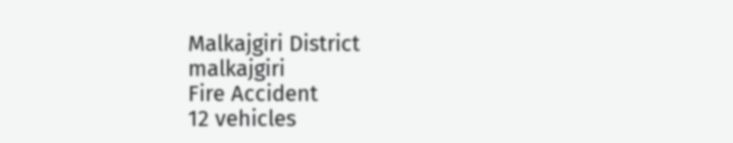Malkajgiri District
malkajgiri
Fire Accident
12 vehicles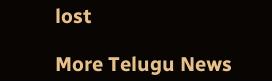lost

More Telugu News